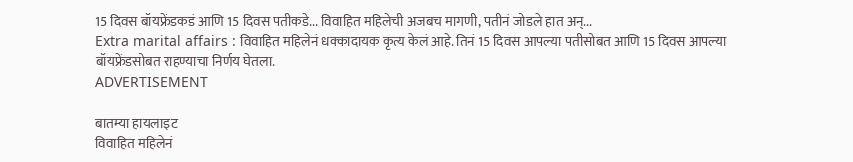15 दिवस बॉयफ्रेंडकडं आणि 15 दिवस पतीकडे... विवाहित महिलेची अजबच मागणी, पतीनं जोडले हात अन्...
Extra marital affairs : विवाहित महिलेनं धक्कादायक कृत्य केलं आहे. तिनं 15 दिवस आपल्या पतीसोबत आणि 15 दिवस आपल्या बॉयफ्रेंडसोबत राहण्याचा निर्णय घेतला.
ADVERTISEMENT

बातम्या हायलाइट
विवाहित महिलेनं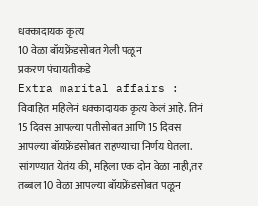धक्कादायक कृत्य
10 वेळा बॉयफ्रेंडसोबत गेली पळून
प्रकरण पंचायतीकडे
Extra marital affairs : विवाहित महिलेनं धक्कादायक कृत्य केलं आहे. तिनं 15 दिवस आपल्या पतीसोबत आणि 15 दिवस आपल्या बॉयफ्रेंडसोबत राहण्याचा निर्णय घेतला. सांगण्यात येतंय की, महिला एक दोन वेळा नाही,तर तब्बल 10 वेळा आपल्या बॉयफ्रेंडसोबत पळून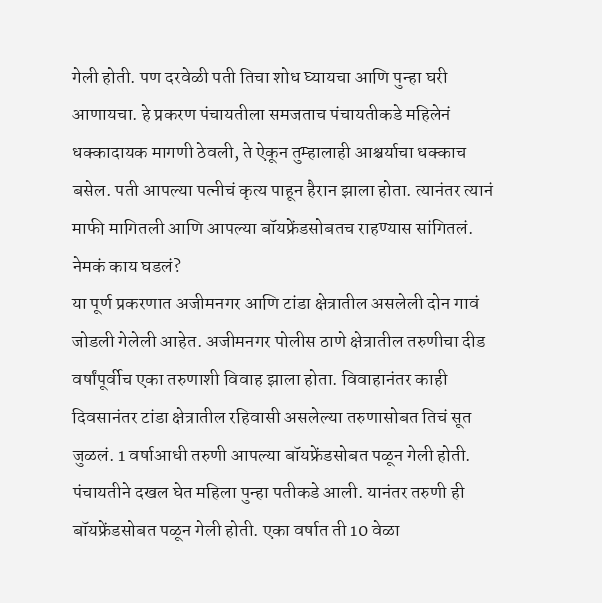गेली होती. पण दरवेळी पती तिचा शोध घ्यायचा आणि पुन्हा घरी आणायचा. हे प्रकरण पंचायतीला समजताच पंचायतीकडे महिलेनं धक्कादायक मागणी ठेवली, ते ऐकून तुम्हालाही आश्चर्याचा धक्काच बसेल. पती आपल्या पत्नीचं कृत्य पाहून हैरान झाला होता. त्यानंतर त्यानं माफी मागितली आणि आपल्या बॉयफ्रेंडसोबतच राहण्यास सांगितलं.
नेमकं काय घडलं?
या पूर्ण प्रकरणात अजीमनगर आणि टांडा क्षेत्रातील असलेली दोन गावं जोडली गेलेली आहेत. अजीमनगर पोलीस ठाणे क्षेत्रातील तरुणीचा दीड वर्षांपूर्वीच एका तरुणाशी विवाह झाला होता. विवाहानंतर काही दिवसानंतर टांडा क्षेत्रातील रहिवासी असलेल्या तरुणासोबत तिचं सूत जुळलं. 1 वर्षाआधी तरुणी आपल्या बॉयफ्रेंडसोबत पळून गेली होती. पंचायतीने दखल घेत महिला पुन्हा पतीकडे आली. यानंतर तरुणी ही बॉयफ्रेंडसोबत पळून गेली होती. एका वर्षात ती 10 वेळा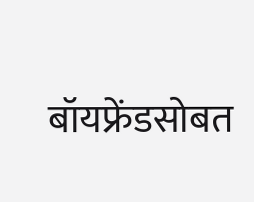बॉयफ्रेंडसोबत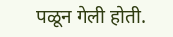पळून गेली होती.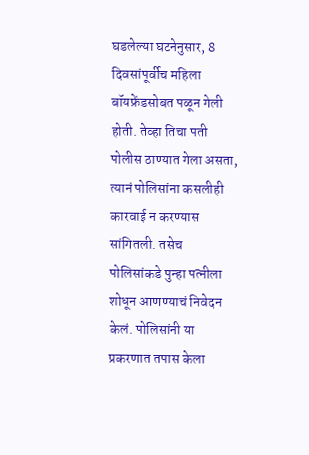घडलेल्या घटनेनुसार, 8 दिवसांपूर्वीच महिला बॉयफ्रेंडसोबत पळून गेली होती. तेव्हा तिचा पती पोलीस ठाण्यात गेला असता, त्यानं पोलिसांना कसलीही कारवाई न करण्यास सांगितली. तसेच पोलिसांकडे पुन्हा पत्नीला शोधून आणण्याचं निवेदन केलं. पोलिसांनी या प्रकरणात तपास केला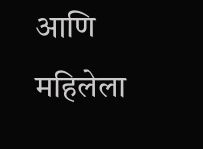आणि महिलेला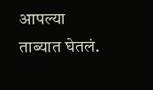आपल्या ताब्यात घेतलं.